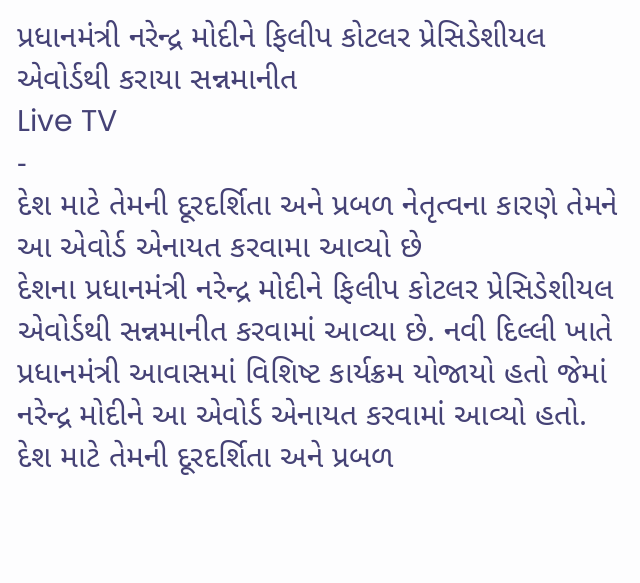પ્રધાનમંત્રી નરેન્દ્ર મોદીને ફિલીપ કોટલર પ્રેસિડેશીયલ એવોર્ડથી કરાયા સન્નમાનીત
Live TV
-
દેશ માટે તેમની દૂરદર્શિતા અને પ્રબળ નેતૃત્વના કારણે તેમને આ એવોર્ડ એનાયત કરવામા આવ્યો છે
દેશના પ્રધાનમંત્રી નરેન્દ્ર મોદીને ફિલીપ કોટલર પ્રેસિડેશીયલ એવોર્ડથી સન્નમાનીત કરવામાં આવ્યા છે. નવી દિલ્લી ખાતે પ્રધાનમંત્રી આવાસમાં વિશિષ્ટ કાર્યક્રમ યોજાયો હતો જેમાં નરેન્દ્ર મોદીને આ એવોર્ડ એનાયત કરવામાં આવ્યો હતો. દેશ માટે તેમની દૂરદર્શિતા અને પ્રબળ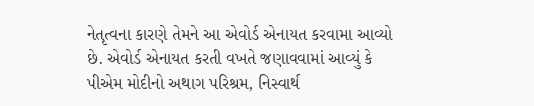નેતૃત્વના કારણે તેમને આ એવોર્ડ એનાયત કરવામા આવ્યો છે. એવોર્ડ એનાયત કરતી વખતે જણાવવામાં આવ્યું કે પીએમ મોદીનો અથાગ પરિશ્રમ, નિસ્વાર્થ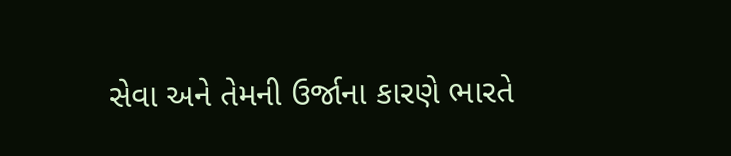સેવા અને તેમની ઉર્જાના કારણે ભારતે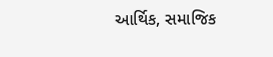આર્થિક, સમાજિક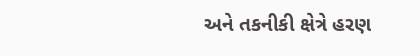અને તકનીકી ક્ષેત્રે હરણ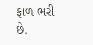ફાળ ભરી છે.